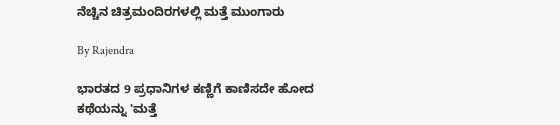ನೆಚ್ಚಿನ ಚಿತ್ರಮಂದಿರಗಳಲ್ಲಿ ಮತ್ತೆ ಮುಂಗಾರು

By Rajendra

ಭಾರತದ 9 ಪ್ರಧಾನಿಗಳ ಕಣ್ಣಿಗೆ ಕಾಣಿಸದೇ ಹೋದ ಕಥೆಯನ್ನು 'ಮತ್ತೆ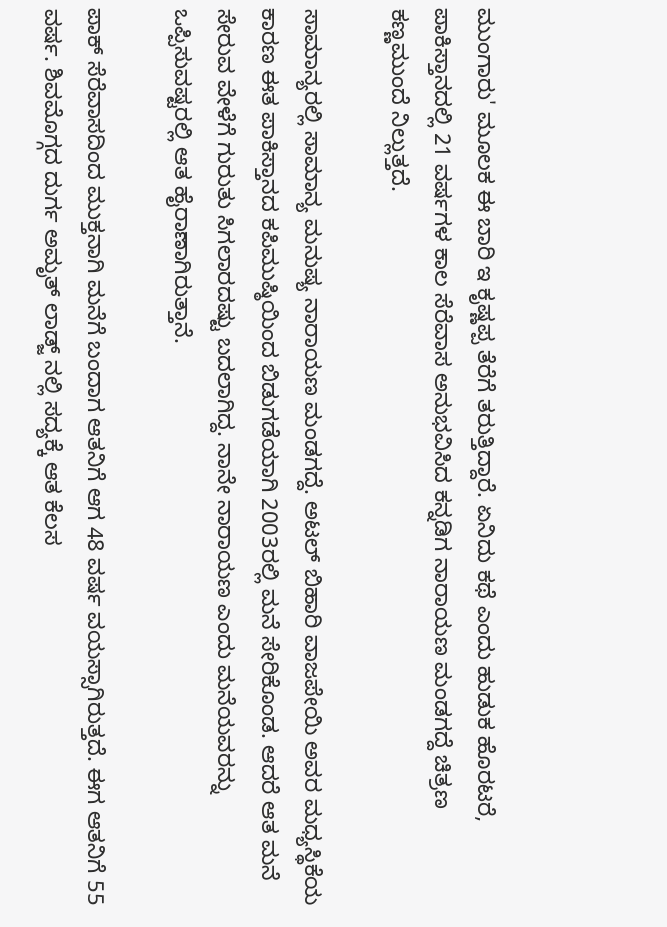ಮುಂಗಾರು' ಮೂಲಕ ಈ ಬಾರಿ ಇ ಕೃಷ್ಣಪ್ಪ ತೆರೆಗೆ ತರುತ್ತಿದ್ದಾರೆ. ಏನಿದು ಕಥೆ ಎಂದು ಹುಡುಕ ಹೊರಟರೆ, ಪಾಕಿಸ್ತಾನದಲ್ಲಿ 21 ವರ್ಷಗಳ ಕಾಲ ಸೆರೆವಾಸ ಅನುಭವಿಸಿದ ಕನ್ನಡಿಗ ನಾರಾಯಣ ಮಂಡಗದ್ದೆ ಚಿತ್ರಣ ಕಣ್ಣಮುಂದೆ ನಿಲ್ಲುತ್ತದೆ.

ಸಾಮಾನ್ಯರಲ್ಲಿ ಸಾಮಾನ್ಯ ಮನುಷ್ಯ ನಾರಾಯಣ ಮಂಡಗದ್ದೆ. ಅಟಲ್ ಬಿಹಾರಿ ವಾಜಪೇಯಿ ಅವರ ಮಧ್ಯಸ್ಥಿಕೆಯ ಕಾರಣ ಈತ ಪಾಕಿಸ್ತಾನದ ಕಪಿಮುಷ್ಠಿಯಿಂದ ಬಿಡುಗಡೆಯಾಗಿ 2003ರಲ್ಲಿ ಮನೆ ಸೇರಿಕೊಂಡ. ಆದರೆ ಆತ ಮನೆ ಸೇರುವ ವೇಳೆಗೆ ಗುರುತು ಸಿಗಲಾರದಷ್ಟು ಬದಲಾಗಿದ್ದ. ನಾನೇ ನಾರಾಯಣ ಎಂದು ಮನೆಯವರನ್ನು ಒಪ್ಪಿಸುವಷ್ಟರಲ್ಲಿ ಆತ ಹೈರಾಣಾಗಿರುತ್ತಾನೆ.

ಪಾಕ್ ಸೆರೆವಾಸದಿಂದ ಮುಕ್ತನಾಗಿ ಮನೆಗೆ ಬಂದಾಗ ಆತನಿಗೆ ಆಗ 48 ವರ್ಷ ವಯಸ್ಸಾಗಿರುತ್ತದೆ. ಈಗ ಆತನಿಗೆ 55 ವರ್ಷ. ಶಿವಮೊಗ್ಗದ ದುರ್ಗ ಅಮೃತ್ ಲಾಡ್ಜ್ ನಲ್ಲಿ ಸದ್ಯಕ್ಕೆ ಆತ ಕೆಲಸ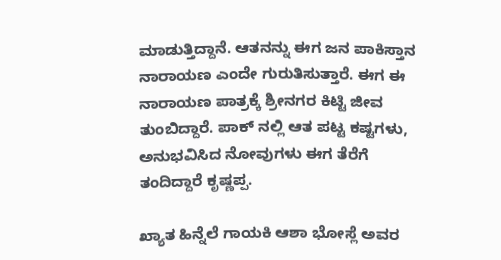ಮಾಡುತ್ತಿದ್ದಾನೆ. ಆತನನ್ನು ಈಗ ಜನ ಪಾಕಿಸ್ತಾನ ನಾರಾಯಣ ಎಂದೇ ಗುರುತಿಸುತ್ತಾರೆ. ಈಗ ಈ ನಾರಾಯಣ ಪಾತ್ರಕ್ಕೆ ಶ್ರೀನಗರ ಕಿಟ್ಟಿ ಜೀವ ತುಂಬಿದ್ದಾರೆ. ಪಾಕ್ ನಲ್ಲಿ ಆತ ಪಟ್ಟ ಕಷ್ಟಗಳು, ಅನುಭವಿಸಿದ ನೋವುಗಳು ಈಗ ತೆರೆಗೆ ತಂದಿದ್ದಾರೆ ಕೃಷ್ಣಪ್ಪ.

ಖ್ಯಾತ ಹಿನ್ನೆಲೆ ಗಾಯಕಿ ಆಶಾ ಭೋಸ್ಲೆ ಅವರ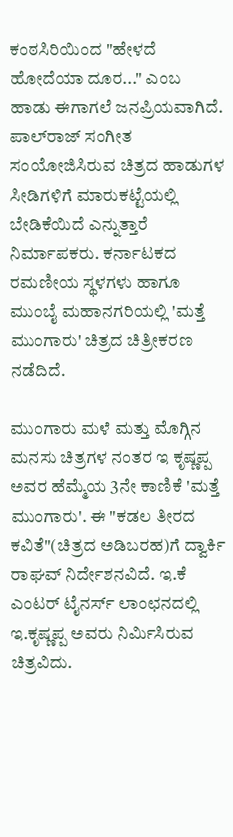ಕಂಠಸಿರಿಯಿಂದ "ಹೇಳದೆ ಹೋದೆಯಾ ದೂರ..." ಎಂಬ ಹಾಡು ಈಗಾಗಲೆ ಜನಪ್ರಿಯವಾಗಿದೆ. ಪಾಲ್‌ರಾಜ್ ಸಂಗೀತ ಸಂಯೋಜಿಸಿರುವ ಚಿತ್ರದ ಹಾಡುಗಳ ಸೀಡಿಗಳಿಗೆ ಮಾರುಕಟ್ಟೆಯಲ್ಲಿ ಬೇಡಿಕೆಯಿದೆ ಎನ್ನುತ್ತಾರೆ ನಿರ್ಮಾಪಕರು. ಕರ್ನಾಟಕದ ರಮಣೀಯ ಸ್ಥಳಗಳು ಹಾಗೂ ಮುಂಬೈ ಮಹಾನಗರಿಯಲ್ಲಿ 'ಮತ್ತೆ ಮುಂಗಾರು' ಚಿತ್ರದ ಚಿತ್ರೀಕರಣ ನಡೆದಿದೆ.

ಮುಂಗಾರು ಮಳೆ ಮತ್ತು ಮೊಗ್ಗಿನ ಮನಸು ಚಿತ್ರಗಳ ನಂತರ ಇ ಕೃಷ್ಣಪ್ಪ ಅವರ ಹೆಮ್ಮೆಯ 3ನೇ ಕಾಣಿಕೆ 'ಮತ್ತೆ ಮುಂಗಾರು'. ಈ "ಕಡಲ ತೀರದ ಕವಿತೆ"(ಚಿತ್ರದ ಅಡಿಬರಹ)ಗೆ ದ್ವಾರ್ಕಿ ರಾಘವ್ ನಿರ್ದೇಶನವಿದೆ. ಇ.ಕೆ ಎಂಟರ್ ಟೈನರ್ಸ್ ಲಾಂಛನದಲ್ಲಿ ಇ.ಕೃಷ್ಣಪ್ಪ ಅವರು ನಿರ್ಮಿಸಿರುವ ಚಿತ್ರವಿದು.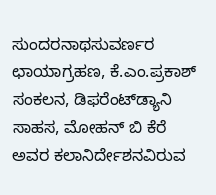ಸುಂದರನಾಥಸುವರ್ಣರ ಛಾಯಾಗ್ರಹಣ, ಕೆ.ಎಂ.ಪ್ರಕಾಶ್ ಸಂಕಲನ, ಡಿಫರೆಂಟ್‌ಡ್ಯಾನಿ ಸಾಹಸ, ಮೋಹನ್ ಬಿ ಕೆರೆ ಅವರ ಕಲಾನಿರ್ದೇಶನವಿರುವ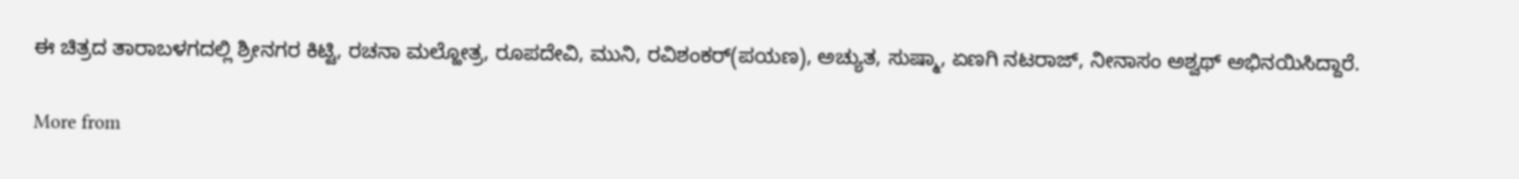ಈ ಚಿತ್ರದ ತಾರಾಬಳಗದಲ್ಲಿ ಶ್ರೀನಗರ ಕಿಟ್ಟಿ, ರಚನಾ ಮಲ್ಹೋತ್ರ, ರೂಪದೇವಿ, ಮುನಿ, ರವಿಶಂಕರ್(ಪಯಣ), ಅಚ್ಯುತ, ಸುಷ್ಮಾ, ಏಣಗಿ ನಟರಾಜ್, ನೀನಾಸಂ ಅಶ್ವಥ್ ಅಭಿನಯಿಸಿದ್ದಾರೆ.

More from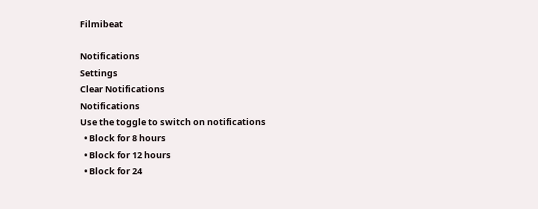Filmibeat

Notifications
Settings
Clear Notifications
Notifications
Use the toggle to switch on notifications
  • Block for 8 hours
  • Block for 12 hours
  • Block for 24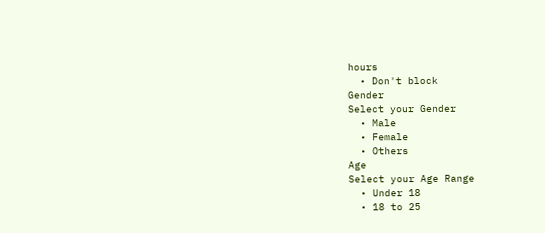hours
  • Don't block
Gender
Select your Gender
  • Male
  • Female
  • Others
Age
Select your Age Range
  • Under 18
  • 18 to 25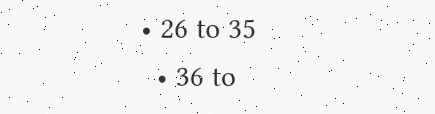• 26 to 35
  • 36 to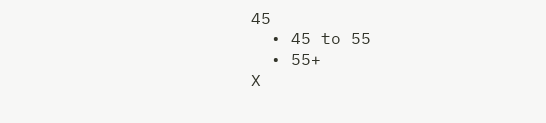45
  • 45 to 55
  • 55+
X